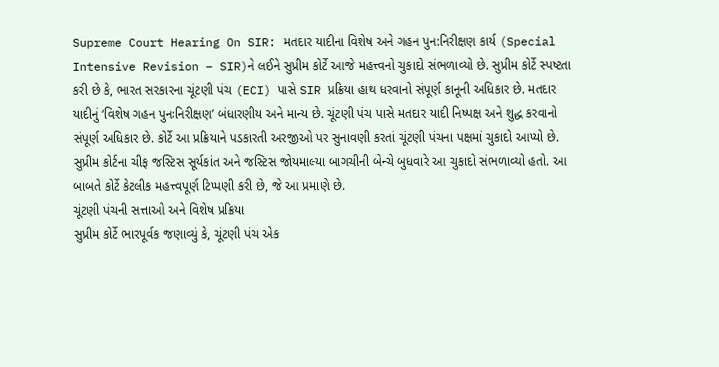Supreme Court Hearing On SIR: મતદાર યાદીના વિશેષ અને ગહન પુન:નિરીક્ષણ કાર્ય (Special Intensive Revision – SIR)ને લઈને સુપ્રીમ કોર્ટે આજે મહત્ત્વનો ચુકાદો સંભળાવ્યો છે. સુપ્રીમ કોર્ટે સ્પષ્ટતા કરી છે કે, ભારત સરકારના ચૂંટણી પંચ (ECI) પાસે SIR પ્રક્રિયા હાથ ધરવાનો સંપૂર્ણ કાનૂની અધિકાર છે. મતદાર યાદીનું ‘વિશેષ ગહન પુનઃનિરીક્ષણ’ બંધારણીય અને માન્ય છે. ચૂંટણી પંચ પાસે મતદાર યાદી નિષ્પક્ષ અને શુદ્ધ કરવાનો સંપૂર્ણ અધિકાર છે. કોર્ટે આ પ્રક્રિયાને પડકારતી અરજીઓ પર સુનાવણી કરતાં ચૂંટણી પંચના પક્ષમાં ચુકાદો આપ્યો છે.
સુપ્રીમ કોર્ટના ચીફ જસ્ટિસ સૂર્યકાંત અને જસ્ટિસ જોયમાલ્યા બાગચીની બેન્ચે બુધવારે આ ચુકાદો સંભળાવ્યો હતો. આ બાબતે કોર્ટે કેટલીક મહત્ત્વપૂર્ણ ટિપ્પણી કરી છે, જે આ પ્રમાણે છે.
ચૂંટણી પંચની સત્તાઓ અને વિશેષ પ્રક્રિયા
સુપ્રીમ કોર્ટે ભારપૂર્વક જણાવ્યું કે, ચૂંટણી પંચ એક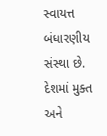સ્વાયત્ત બંધારણીય સંસ્થા છે. દેશમાં મુક્ત અને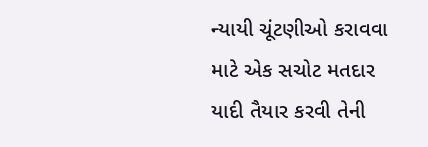ન્યાયી ચૂંટણીઓ કરાવવા માટે એક સચોટ મતદાર યાદી તૈયાર કરવી તેની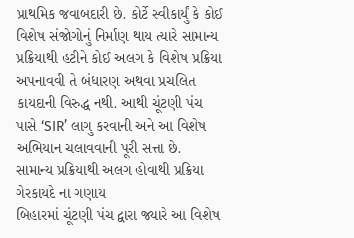પ્રાથમિક જવાબદારી છે. કોર્ટે સ્વીકાર્યું કે કોઈ વિશેષ સંજોગોનું નિર્માણ થાય ત્યારે સામાન્ય પ્રક્રિયાથી હટીને કોઈ અલગ કે વિશેષ પ્રક્રિયા અપનાવવી તે બંધારણ અથવા પ્રચલિત કાયદાની વિરુદ્ધ નથી. આથી ચૂંટણી પંચ પાસે ‘SIR’ લાગુ કરવાની અને આ વિશેષ અભિયાન ચલાવવાની પૂરી સત્તા છે.
સામાન્ય પ્રક્રિયાથી અલગ હોવાથી પ્રક્રિયા ગેરકાયદે ના ગણાય
બિહારમાં ચૂંટણી પંચ દ્વારા જ્યારે આ વિશેષ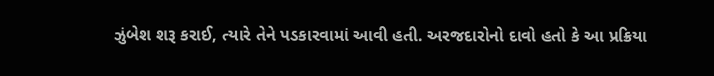ઝુંબેશ શરૂ કરાઈ, ત્યારે તેને પડકારવામાં આવી હતી. અરજદારોનો દાવો હતો કે આ પ્રક્રિયા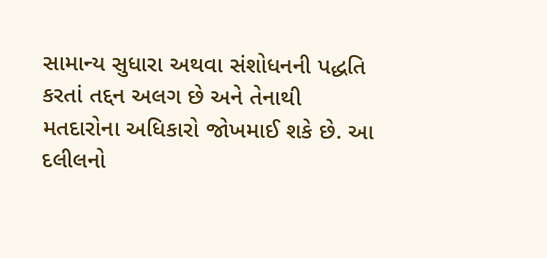સામાન્ય સુધારા અથવા સંશોધનની પદ્ધતિ કરતાં તદ્દન અલગ છે અને તેનાથી મતદારોના અધિકારો જોખમાઈ શકે છે. આ દલીલનો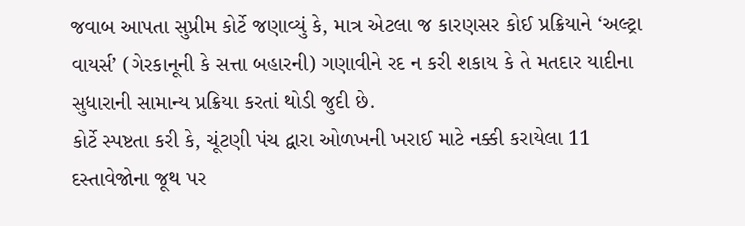જવાબ આપતા સુપ્રીમ કોર્ટે જણાવ્યું કે, માત્ર એટલા જ કારણસર કોઈ પ્રક્રિયાને ‘અલ્ટ્રા વાયર્સ’ (ગેરકાનૂની કે સત્તા બહારની) ગણાવીને રદ ન કરી શકાય કે તે મતદાર યાદીના સુધારાની સામાન્ય પ્રક્રિયા કરતાં થોડી જુદી છે.
કોર્ટે સ્પષ્ટતા કરી કે, ચૂંટણી પંચ દ્વારા ઓળખની ખરાઈ માટે નક્કી કરાયેલા 11 દસ્તાવેજોના જૂથ પર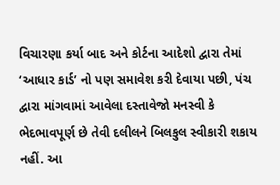વિચારણા કર્યા બાદ અને કોર્ટના આદેશો દ્વારા તેમાં ‘આધાર કાર્ડ’ નો પણ સમાવેશ કરી દેવાયા પછી, પંચ દ્વારા માંગવામાં આવેલા દસ્તાવેજો મનસ્વી કે ભેદભાવપૂર્ણ છે તેવી દલીલને બિલકુલ સ્વીકારી શકાય નહીં. આ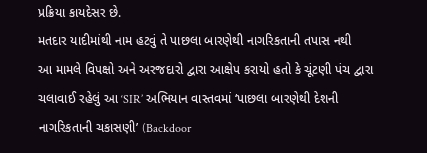પ્રક્રિયા કાયદેસર છે.
મતદાર યાદીમાંથી નામ હટવું તે પાછલા બારણેથી નાગરિકતાની તપાસ નથી
આ મામલે વિપક્ષો અને અરજદારો દ્વારા આક્ષેપ કરાયો હતો કે ચૂંટણી પંચ દ્વારા ચલાવાઈ રહેલું આ ‘SIR’ અભિયાન વાસ્તવમાં ‘પાછલા બારણેથી દેશની નાગરિકતાની ચકાસણી’ (Backdoor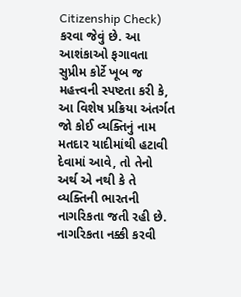Citizenship Check) કરવા જેવું છે. આ આશંકાઓ ફગાવતા સુપ્રીમ કોર્ટે ખૂબ જ મહત્ત્વની સ્પષ્ટતા કરી કે, આ વિશેષ પ્રક્રિયા અંતર્ગત જો કોઈ વ્યક્તિનું નામ મતદાર યાદીમાંથી હટાવી દેવામાં આવે, તો તેનો અર્થ એ નથી કે તે વ્યક્તિની ભારતની નાગરિકતા જતી રહી છે.
નાગરિકતા નક્કી કરવી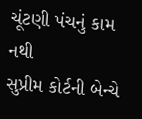ચૂંટણી પંચનું કામ નથી
સુપ્રીમ કોર્ટની બેન્ચે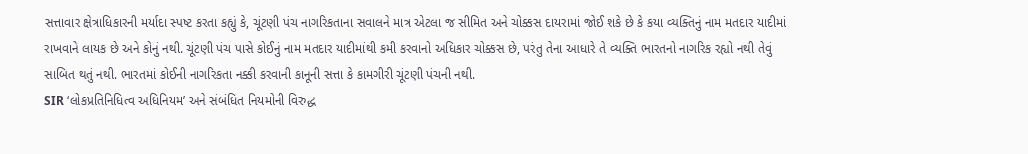સત્તાવાર ક્ષેત્રાધિકારની મર્યાદા સ્પષ્ટ કરતા કહ્યું કે, ચૂંટણી પંચ નાગરિકતાના સવાલને માત્ર એટલા જ સીમિત અને ચોક્કસ દાયરામાં જોઈ શકે છે કે કયા વ્યક્તિનું નામ મતદાર યાદીમાં રાખવાને લાયક છે અને કોનું નથી. ચૂંટણી પંચ પાસે કોઈનું નામ મતદાર યાદીમાંથી કમી કરવાનો અધિકાર ચોક્કસ છે, પરંતુ તેના આધારે તે વ્યક્તિ ભારતનો નાગરિક રહ્યો નથી તેવું સાબિત થતું નથી. ભારતમાં કોઈની નાગરિકતા નક્કી કરવાની કાનૂની સત્તા કે કામગીરી ચૂંટણી પંચની નથી.
SIR ‘લોકપ્રતિનિધિત્વ અધિનિયમ’ અને સંબંધિત નિયમોની વિરુદ્ધ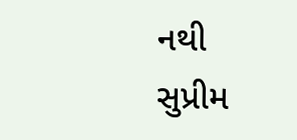નથી
સુપ્રીમ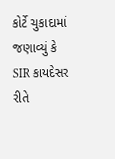કોર્ટે ચુકાદામાં જણાવ્યું કે SIR કાયદેસર રીતે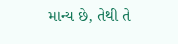માન્ય છે, તેથી તે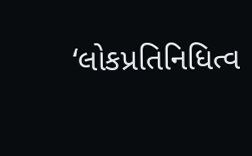‘લોકપ્રતિનિધિત્વ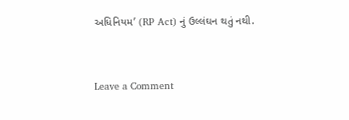અધિનિયમ’ (RP Act) નું ઉલ્લંઘન થતું નથી.



Leave a Comment